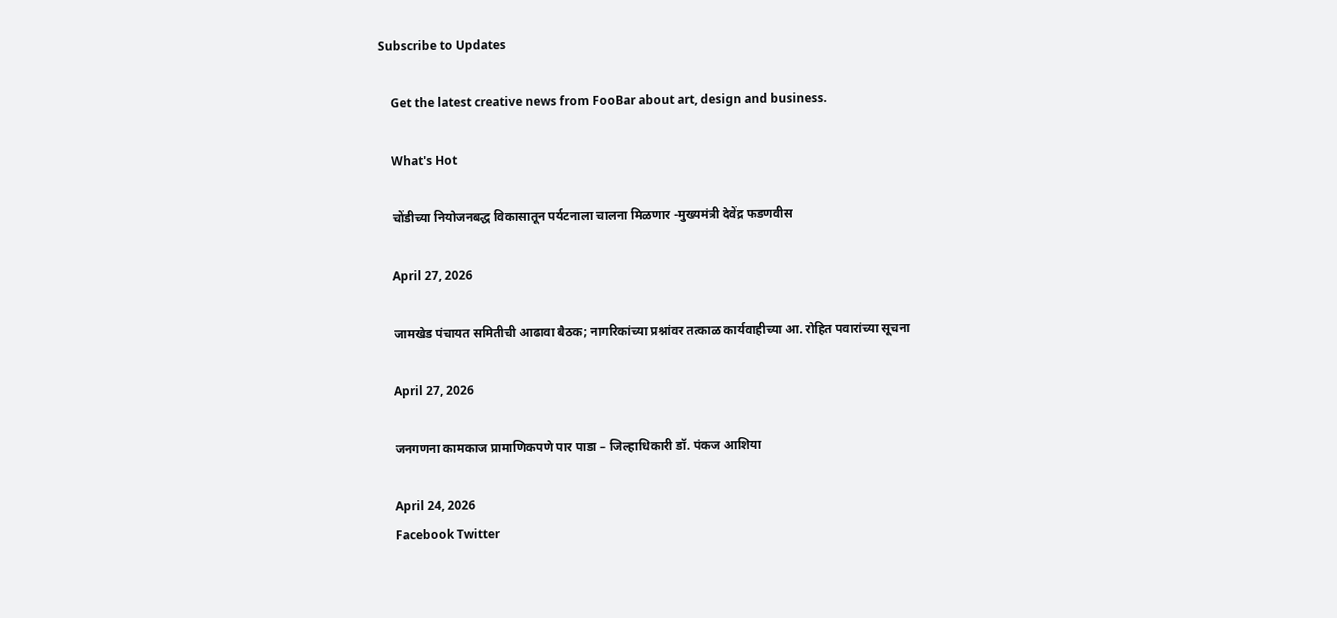Subscribe to Updates

    Get the latest creative news from FooBar about art, design and business.

    What's Hot

    चोंडीच्या नियोजनबद्ध विकासातून पर्यटनाला चालना मिळणार -मुख्यमंत्री देवेंद्र फडणवीस

    April 27, 2026

    जामखेड पंचायत समितीची आढावा बैठक; नागरिकांच्या प्रश्नांवर तत्काळ कार्यवाहीच्या आ. रोहित पवारांच्या सूचना

    April 27, 2026

    जनगणना कामकाज प्रामाणिकपणे पार पाडा – जिल्हाधिकारी डॉ. पंकज आशिया

    April 24, 2026
    Facebook Twitter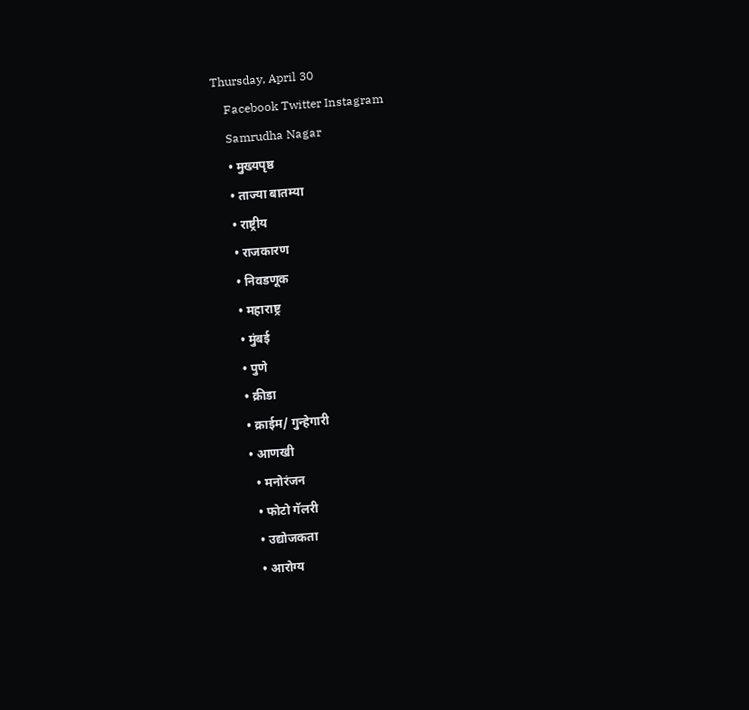Thursday, April 30
    Facebook Twitter Instagram
    Samrudha Nagar
    • मुख्यपृष्ठ
    • ताज्या बातम्या
    • राष्ट्रीय
    • राजकारण
    • निवडणूक
    • महाराष्ट्र
    • मुंबई
    • पुणे
    • क्रीडा
    • क्राईम/ गुन्हेगारी
    • आणखी
      • मनोरंजन
      • फोटो गॅलरी
      • उद्योजकता
      • आरोग्य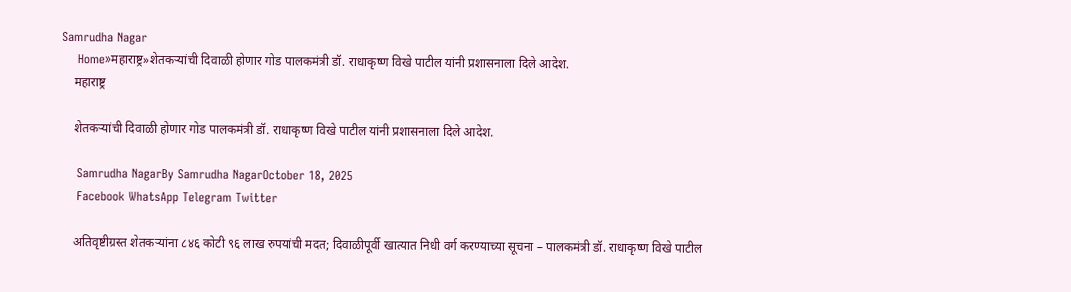Samrudha Nagar
    Home»महाराष्ट्र»शेतकऱ्यांची दिवाळी होणार गोड पालकमंत्री डॉ. राधाकृष्ण विखे पाटील यांनी प्रशासनाला दिले आदेश.
    महाराष्ट्र

    शेतकऱ्यांची दिवाळी होणार गोड पालकमंत्री डॉ. राधाकृष्ण विखे पाटील यांनी प्रशासनाला दिले आदेश.

    Samrudha NagarBy Samrudha NagarOctober 18, 2025
    Facebook WhatsApp Telegram Twitter

    अतिवृष्टीग्रस्त शेतकऱ्यांना ८४६ कोटी ९६ लाख रुपयांची मदत; दिवाळीपूर्वी खात्यात निधी वर्ग करण्याच्या सूचना – पालकमंत्री डॉ. राधाकृष्ण विखे पाटील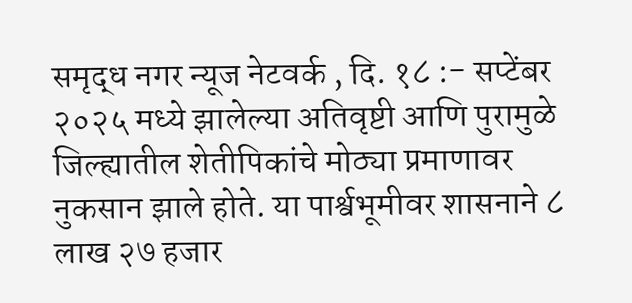समृद्ध नगर न्यूज नेटवर्क , दि. १८ :- सप्टेंबर २०२५ मध्ये झालेल्या अतिवृष्टी आणि पुरामुळे जिल्ह्यातील शेतीपिकांचे मोठ्या प्रमाणावर नुकसान झाले होते. या पार्श्वभूमीवर शासनाने ८ लाख २७ हजार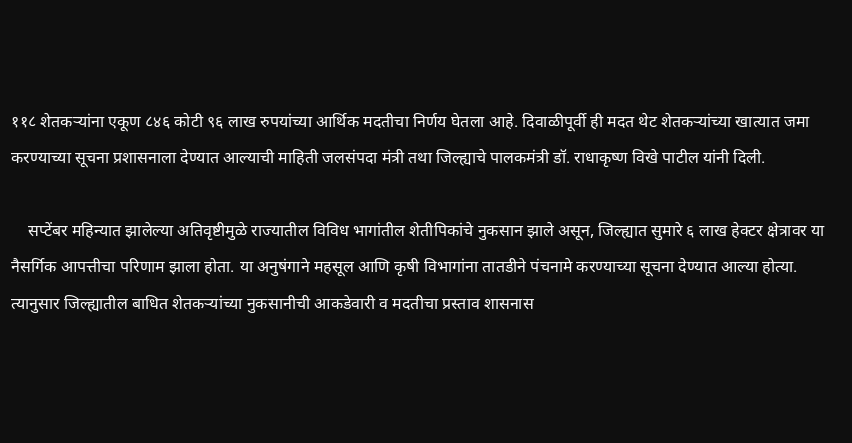११८ शेतकऱ्यांना एकूण ८४६ कोटी ९६ लाख रुपयांच्या आर्थिक मदतीचा निर्णय घेतला आहे. दिवाळीपूर्वी ही मदत थेट शेतकऱ्यांच्या खात्यात जमा करण्याच्या सूचना प्रशासनाला देण्यात आल्याची माहिती जलसंपदा मंत्री तथा जिल्ह्याचे पालकमंत्री डॉ. राधाकृष्ण विखे पाटील यांनी दिली.

    सप्टेंबर महिन्यात झालेल्या अतिवृष्टीमुळे राज्यातील विविध भागांतील शेतीपिकांचे नुकसान झाले असून, जिल्ह्यात सुमारे ६ लाख हेक्टर क्षेत्रावर या नैसर्गिक आपत्तीचा परिणाम झाला होता. या अनुषंगाने महसूल आणि कृषी विभागांना तातडीने पंचनामे करण्याच्या सूचना देण्यात आल्या होत्या. त्यानुसार जिल्ह्यातील बाधित शेतकऱ्यांच्या नुकसानीची आकडेवारी व मदतीचा प्रस्ताव शासनास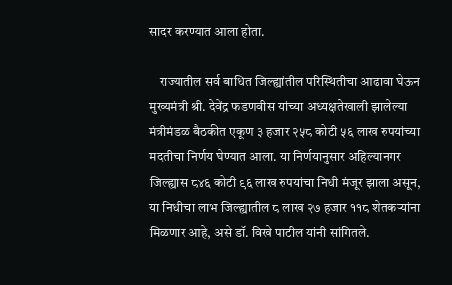सादर करण्यात आला होता.

    राज्यातील सर्व बाधित जिल्ह्यांतील परिस्थितीचा आढावा घेऊन मुख्यमंत्री श्री. देवेंद्र फडणवीस यांच्या अध्यक्षतेखाली झालेल्या मंत्रीमंडळ बैठकीत एकूण ३ हजार २५८ कोटी ५६ लाख रुपयांच्या मदतीचा निर्णय घेण्यात आला. या निर्णयानुसार अहिल्यानगर जिल्ह्यास ८४६ कोटी ९६ लाख रुपयांचा निधी मंजूर झाला असून, या निधीचा लाभ जिल्ह्यातील ८ लाख २७ हजार ११८ शेतकऱ्यांना मिळणार आहे, असे डॉ. विखे पाटील यांनी सांगितले.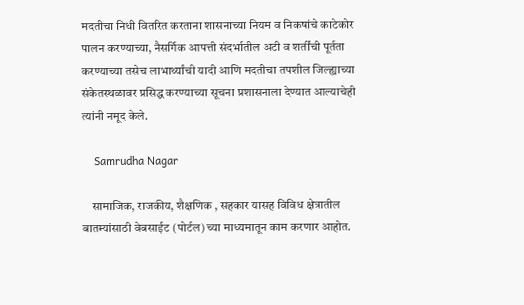मदतीचा निधी वितरित करताना शासनाच्या नियम व निकषांचे काटेकोर पालन करण्याच्या, नैसर्गिक आपत्ती संदर्भातील अटी व शर्तींची पूर्तता करण्याच्या तसेच लाभार्थ्यांची यादी आणि मदतीचा तपशील जिल्ह्याच्या संकेतस्थळावर प्रसिद्ध करण्याच्या सूचना प्रशासनाला देण्यात आल्याचेही त्यांनी नमूद केले.

    Samrudha Nagar

    सामाजिक, राजकीय, शैक्षणिक , सहकार यासह विविध क्षेत्रातील बातम्यांसाठी वेबसाईट (पोर्टल) च्या माध्यमातून काम करणार आहोत.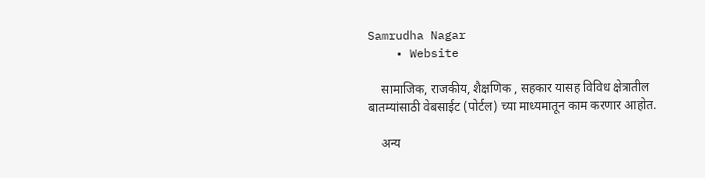Samrudha Nagar
    • Website

    सामाजिक, राजकीय, शैक्षणिक , सहकार यासह विविध क्षेत्रातील बातम्यांसाठी वेबसाईट (पोर्टल) च्या माध्यमातून काम करणार आहोत.

    अन्य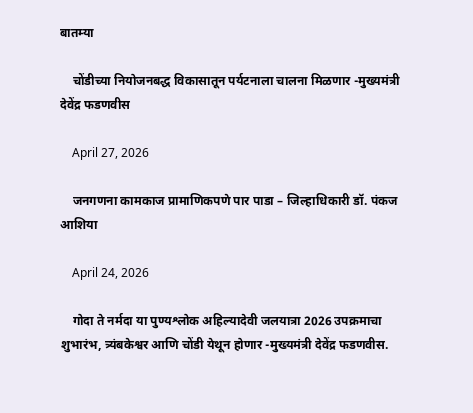बातम्या

    चोंडीच्या नियोजनबद्ध विकासातून पर्यटनाला चालना मिळणार -मुख्यमंत्री देवेंद्र फडणवीस

    April 27, 2026

    जनगणना कामकाज प्रामाणिकपणे पार पाडा – जिल्हाधिकारी डॉ. पंकज आशिया

    April 24, 2026

    गोदा ते नर्मदा या पुण्यश्लोक अहिल्यादेवी जलयात्रा 2026 उपक्रमाचा शुभारंभ, त्र्यंबकेश्वर आणि चोंडी येथून होणार -मुख्यमंत्री देवेंद्र फडणवीस.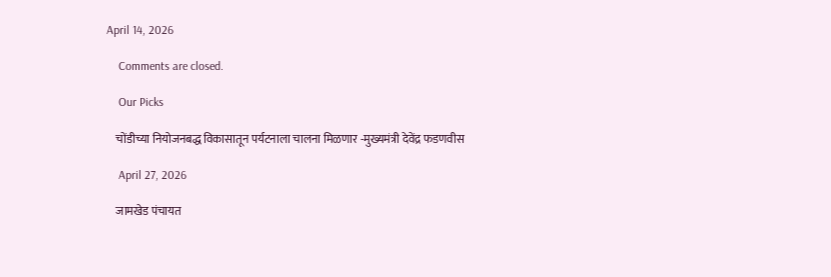April 14, 2026

    Comments are closed.

    Our Picks

    चोंडीच्या नियोजनबद्ध विकासातून पर्यटनाला चालना मिळणार -मुख्यमंत्री देवेंद्र फडणवीस

    April 27, 2026

    जामखेड पंचायत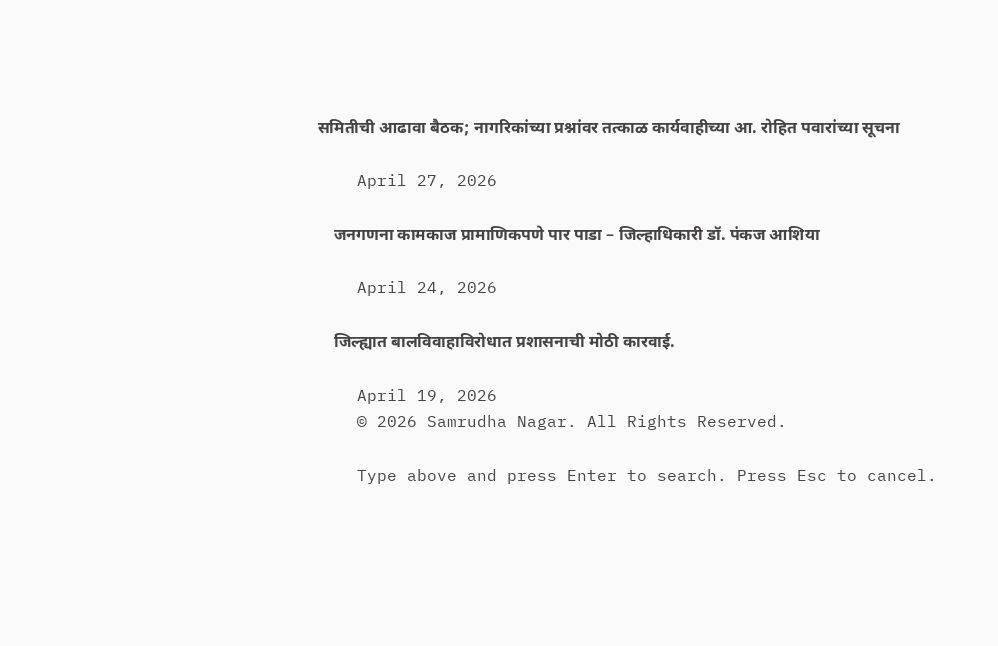समितीची आढावा बैठक; नागरिकांच्या प्रश्नांवर तत्काळ कार्यवाहीच्या आ. रोहित पवारांच्या सूचना

    April 27, 2026

    जनगणना कामकाज प्रामाणिकपणे पार पाडा – जिल्हाधिकारी डॉ. पंकज आशिया

    April 24, 2026

    जिल्ह्यात बालविवाहाविरोधात प्रशासनाची मोठी कारवाई.

    April 19, 2026
    © 2026 Samrudha Nagar. All Rights Reserved.

    Type above and press Enter to search. Press Esc to cancel.